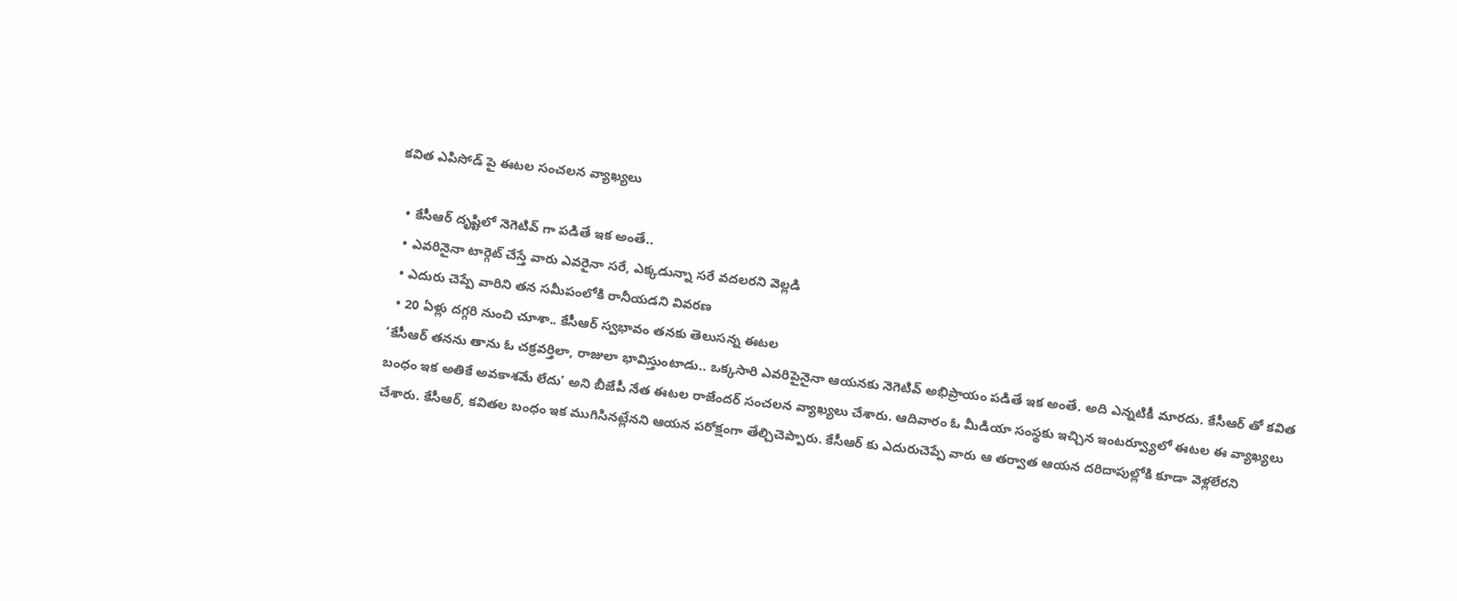కవిత ఎపిసోడ్ పై ఈటల సంచలన వ్యాఖ్యలు

  • కేసీఆర్ దృష్టిలో నెగెటివ్ గా పడితే ఇక అంతే..
  • ఎవరినైనా టార్గెట్ చేస్తే వారు ఎవరైనా సరే, ఎక్కడున్నా సరే వదలరని వెల్లడి
  • ఎదురు చెప్పే వారిని తన సమీపంలోకి రానీయడని వివరణ
  • 20 ఏళ్లు దగ్గరి నుంచి చూశా.. కేసీఆర్ స్వభావం తనకు తెలుసన్న ఈటల
‘కేసీఆర్ తనను తాను ఓ చక్రవర్తిలా, రాజులా భావిస్తుంటాడు.. ఒక్కసారి ఎవరిపైనైనా ఆయనకు నెగెటివ్ అభిప్రాయం పడితే ఇక అంతే. అది ఎన్నటికీ మారదు. కేసీఆర్ తో కవిత బంధం ఇక అతికే అవకాశమే లేదు’ అని బీజేపీ నేత ఈటల రాజేందర్ సంచలన వ్యాఖ్యలు చేశారు. ఆదివారం ఓ మీడియా సంస్థకు ఇచ్చిన ఇంటర్వ్యూలో ఈటల ఈ వ్యాఖ్యలు చేశారు. కేసీఆర్, కవితల బంధం ఇక ముగిసినట్లేనని ఆయన పరోక్షంగా తేల్చిచెప్పారు. కేసీఆర్ కు ఎదురుచెప్పే వారు ఆ తర్వాత ఆయన దరిదాపుల్లోకి కూడా వెళ్లలేరని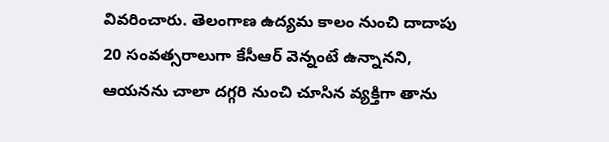వివరించారు. తెలంగాణ ఉద్యమ కాలం నుంచి దాదాపు 20 సంవత్సరాలుగా కేసీఆర్ వెన్నంటే ఉన్నానని, ఆయనను చాలా దగ్గరి నుంచి చూసిన వ్యక్తిగా తాను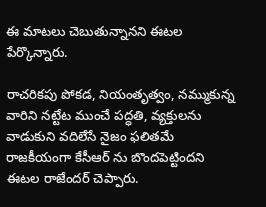ఈ మాటలు చెబుతున్నానని ఈటల పేర్కొన్నారు.

రాచరికపు పోకడ, నియంతృత్వం, నమ్ముకున్న వారిని నట్టేట ముంచే పద్ధతి, వ్యక్తులను వాడుకుని వదిలేసే నైజం ఫలితమే రాజకీయంగా కేసీఆర్ ను బొందపెట్టిందని ఈటల రాజేందర్ చెప్పారు.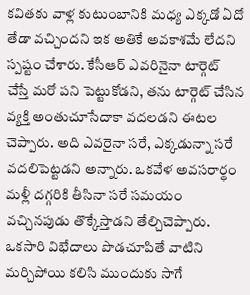కవితకు వాళ్ల కుటుంబానికి మధ్య ఎక్కడో ఏదో తేడా వచ్చిందని ఇక అతికే అవకాశమే లేదని స్పష్టం చేశారు. కేసీఆర్ ఎవరినైనా టార్గెట్ చేస్తే మరో పని పెట్టుకోడని, తను టార్గెట్ చేసిన వ్యక్తి అంతుచూసేదాకా వదలడని ఈటల చెప్పారు. అది ఎవరైనా సరే, ఎక్కడున్నా సరే వదలిపెట్టడని అన్నారు. ఒకవేళ అవసరార్థం మళ్లీ దగ్గరికి తీసినా సరే సమయం వచ్చినపుడు తొక్కేస్తాడని తేల్చిచెప్పారు. ఒకసారి విభేదాలు పొడచూపితే వాటిని మర్చిపోయి కలిసి ముందుకు సాగే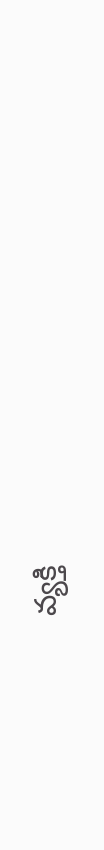వ్యక్తి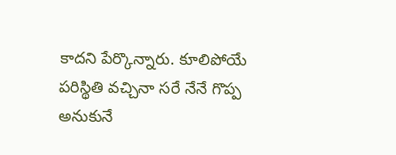కాదని పేర్కొన్నారు. కూలిపోయే పరిస్థితి వచ్చినా సరే నేనే గొప్ప అనుకునే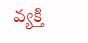వ్యక్తి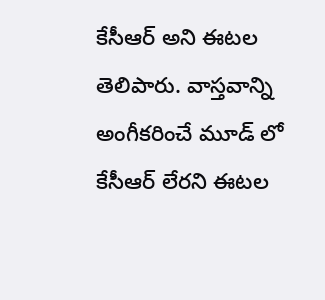కేసీఆర్ అని ఈటల తెలిపారు. వాస్తవాన్ని అంగీకరించే మూడ్ లో కేసీఆర్ లేరని ఈటల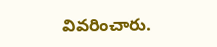వివరించారు.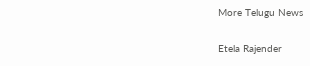More Telugu News

Etela Rajender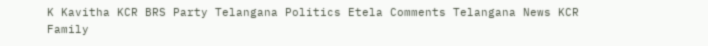K Kavitha KCR BRS Party Telangana Politics Etela Comments Telangana News KCR Family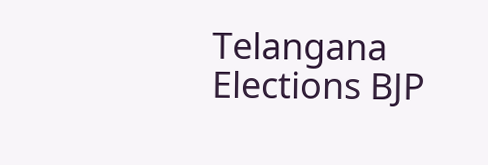Telangana Elections BJP